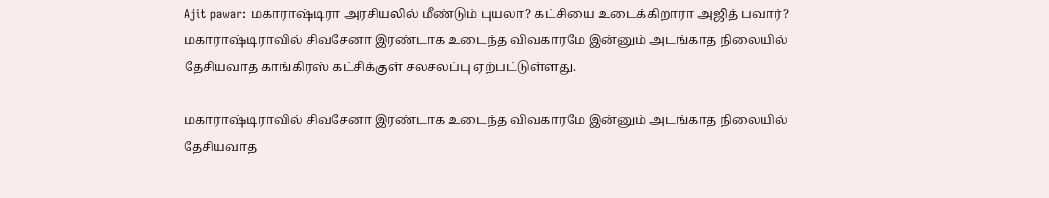Ajit pawar: மகாராஷ்டிரா அரசியலில் மீண்டும் புயலா? கட்சியை உடைக்கிறாரா அஜித் பவார்?
மகாராஷ்டிராவில் சிவசேனா இரண்டாக உடைந்த விவகாரமே இன்னும் அடங்காத நிலையில் தேசியவாத காங்கிரஸ் கட்சிக்குள் சலசலப்பு ஏற்பட்டுள்ளது.

மகாராஷ்டிராவில் சிவசேனா இரண்டாக உடைந்த விவகாரமே இன்னும் அடங்காத நிலையில் தேசியவாத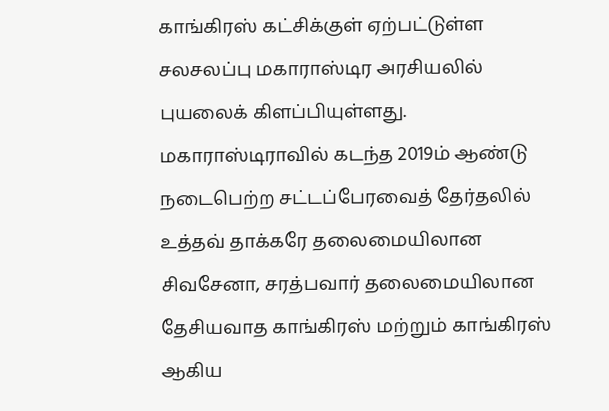காங்கிரஸ் கட்சிக்குள் ஏற்பட்டுள்ள சலசலப்பு மகாராஸ்டிர அரசியலில் புயலைக் கிளப்பியுள்ளது.
மகாராஸ்டிராவில் கடந்த 2019ம் ஆண்டு நடைபெற்ற சட்டப்பேரவைத் தேர்தலில் உத்தவ் தாக்கரே தலைமையிலான சிவசேனா, சரத்பவார் தலைமையிலான தேசியவாத காங்கிரஸ் மற்றும் காங்கிரஸ் ஆகிய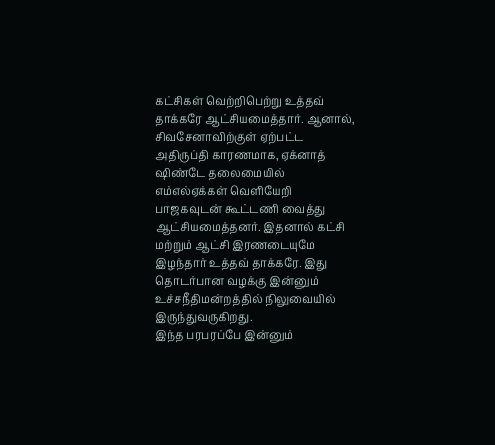கட்சிகள் வெற்றிபெற்று உத்தவ் தாக்கரே ஆட்சியமைத்தார். ஆனால், சிவசேனாவிற்குள் ஏற்பட்ட அதிருப்தி காரணமாக, ஏக்னாத் ஷிண்டே தலைமையில் எம்எல்ஏக்கள் வெளியேறி பாஜகவுடன் கூட்டணி வைத்து ஆட்சியமைத்தனர். இதனால் கட்சி மற்றும் ஆட்சி இரணடையுமே இழந்தார் உத்தவ் தாக்கரே. இது தொடர்பான வழக்கு இன்னும் உச்சநீதிமன்றத்தில் நிலுவையில் இருந்துவருகிறது.
இந்த பரபரப்பே இன்னும்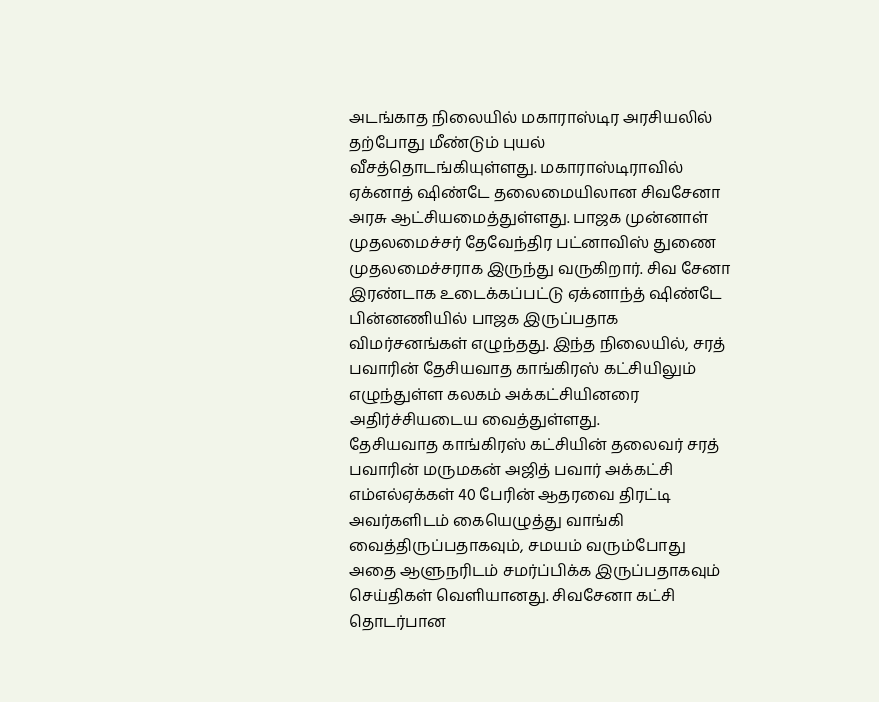அடங்காத நிலையில் மகாராஸ்டிர அரசியலில் தற்போது மீண்டும் புயல் வீசத்தொடங்கியுள்ளது. மகாராஸ்டிராவில் ஏக்னாத் ஷிண்டே தலைமையிலான சிவசேனா அரசு ஆட்சியமைத்துள்ளது. பாஜக முன்னாள் முதலமைச்சர் தேவேந்திர பட்னாவிஸ் துணை முதலமைச்சராக இருந்து வருகிறார். சிவ சேனா இரண்டாக உடைக்கப்பட்டு ஏக்னாந்த் ஷிண்டே பின்னணியில் பாஜக இருப்பதாக விமர்சனங்கள் எழுந்தது. இந்த நிலையில், சரத் பவாரின் தேசியவாத காங்கிரஸ் கட்சியிலும் எழுந்துள்ள கலகம் அக்கட்சியினரை அதிர்ச்சியடைய வைத்துள்ளது.
தேசியவாத காங்கிரஸ் கட்சியின் தலைவர் சரத் பவாரின் மருமகன் அஜித் பவார் அக்கட்சி எம்எல்ஏக்கள் 40 பேரின் ஆதரவை திரட்டி அவர்களிடம் கையெழுத்து வாங்கி வைத்திருப்பதாகவும், சமயம் வரும்போது அதை ஆளுநரிடம் சமர்ப்பிக்க இருப்பதாகவும் செய்திகள் வெளியானது. சிவசேனா கட்சி தொடர்பான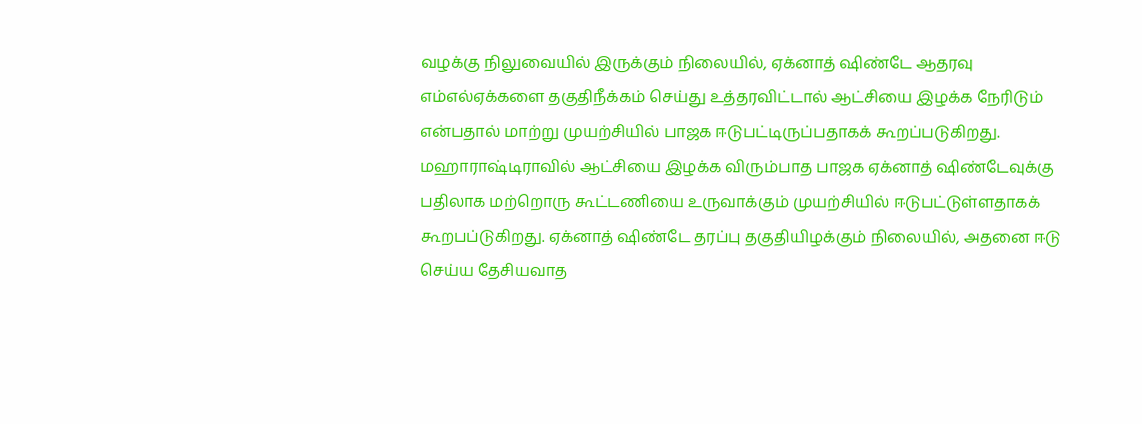வழக்கு நிலுவையில் இருக்கும் நிலையில், ஏக்னாத் ஷிண்டே ஆதரவு எம்எல்ஏக்களை தகுதிநீக்கம் செய்து உத்தரவிட்டால் ஆட்சியை இழக்க நேரிடும் என்பதால் மாற்று முயற்சியில் பாஜக ஈடுபட்டிருப்பதாகக் கூறப்படுகிறது. மஹாராஷ்டிராவில் ஆட்சியை இழக்க விரும்பாத பாஜக ஏக்னாத் ஷிண்டேவுக்கு பதிலாக மற்றொரு கூட்டணியை உருவாக்கும் முயற்சியில் ஈடுபட்டுள்ளதாகக் கூறபப்டுகிறது. ஏக்னாத் ஷிண்டே தரப்பு தகுதியிழக்கும் நிலையில், அதனை ஈடு செய்ய தேசியவாத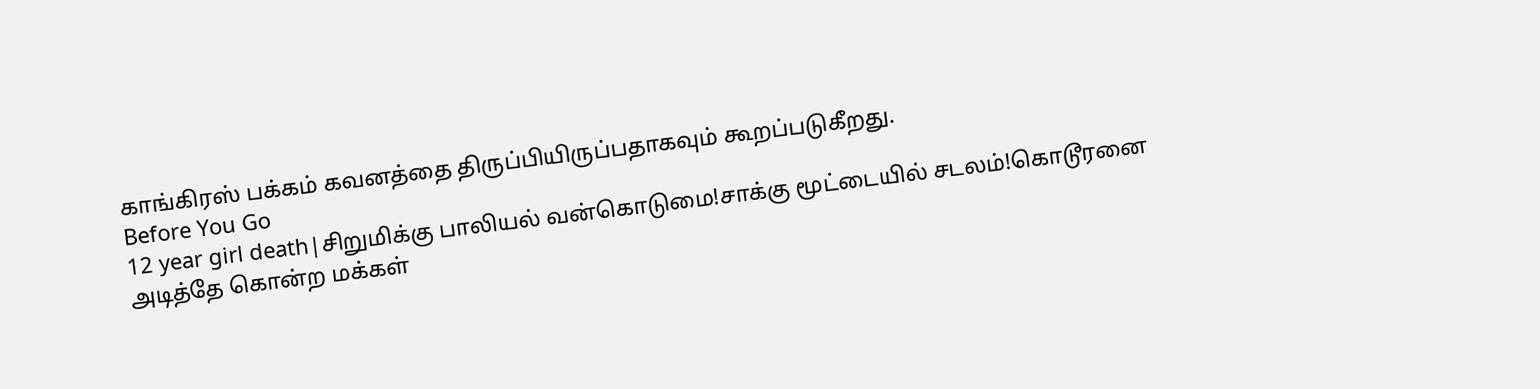காங்கிரஸ் பக்கம் கவனத்தை திருப்பியிருப்பதாகவும் கூறப்படுகீறது.
Before You Go
12 year girl death|சிறுமிக்கு பாலியல் வன்கொடுமை!சாக்கு மூட்டையில் சடலம்!கொடூரனை அடித்தே கொன்ற மக்கள்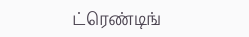ட்ரெண்டிங்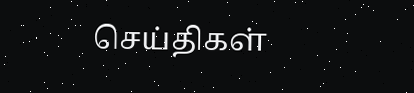செய்திகள்